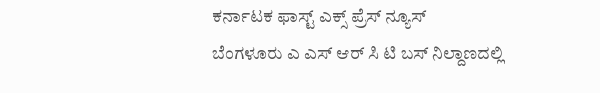ಕರ್ನಾಟಕ ಫಾಸ್ಟ್ ಎಕ್ಸ್ ಪ್ರೆಸ್ ನ್ಯೂಸ್
ಬೆಂಗಳೂರು ಎ ಎಸ್ ಆರ್ ಸಿ ಟಿ ಬಸ್ ನಿಲ್ದಾಣದಲ್ಲಿ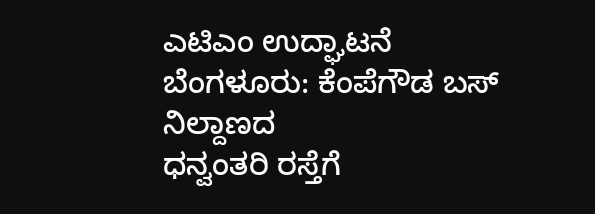ಎಟಿಎಂ ಉದ್ಘಾಟನೆ
ಬೆಂಗಳೂರು: ಕೆಂಪೆಗೌಡ ಬಸ್ ನಿಲ್ದಾಣದ
ಧನ್ವಂತರಿ ರಸ್ತೆಗೆ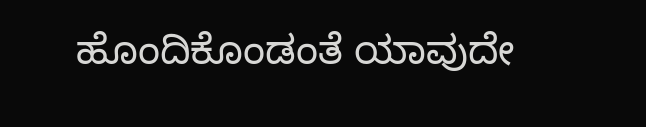ಹೊಂದಿಕೊಂಡಂತೆ ಯಾವುದೇ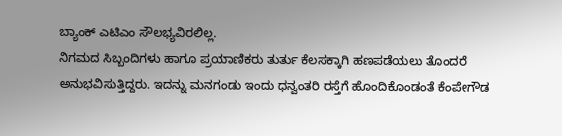ಬ್ಯಾಂಕ್ ಎಟಿಎಂ ಸೌಲಭ್ಯವಿರಲಿಲ್ಲ.
ನಿಗಮದ ಸಿಬ್ಬಂದಿಗಳು ಹಾಗೂ ಪ್ರಯಾಣಿಕರು ತುರ್ತು ಕೆಲಸಕ್ಕಾಗಿ ಹಣಪಡೆಯಲು ತೊಂದರೆ ಅನುಭವಿಸುತ್ತಿದ್ದರು. ಇದನ್ನು ಮನಗಂಡು ಇಂದು ಧನ್ವಂತರಿ ರಸ್ತೆಗೆ ಹೊಂದಿಕೊಂಡಂತೆ ಕೆಂಪೇಗೌಡ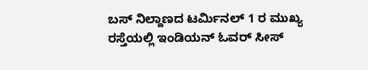ಬಸ್ ನಿಲ್ದಾಣದ ಟರ್ಮಿನಲ್ 1 ರ ಮುಖ್ಯ ರಸ್ತೆಯಲ್ಲಿ ಇಂಡಿಯನ್ ಓವರ್ ಸೀಸ್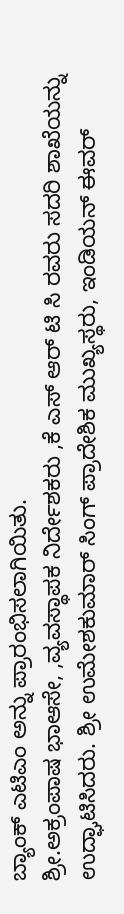ಬ್ಯಾಂಕ್ ಎಟಿಎಂ ಅನ್ನು ಪ್ರಾರಂಭಿಸಲಾಗಿಯಿತು.
ಶ್ರೀ.ಅಕ್ರಂಪಾಷ ಭಾಆಸೇ, ,ವ್ಯವಸ್ಥಾಪಕ ನಿರ್ದೇಶಕರು ,ಕೆ ಎಸ್ ಆರ್ ಟಿ ಸಿ ರವರು ಸದರಿ ಶಾಖೆಯನ್ನು ಉದ್ಘಾಟಿಸಿದರು. ಶ್ರೀ ಉಮೇಶಕುಮಾರ್ ಸಿಂಗ್ ಪ್ರಾದೇಶಿಕ ಮುಖ್ಯಸ್ಥರು, ಇಂಡಿಯನ್ ಈವರ್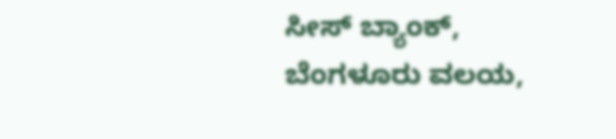ಸೀಸ್ ಬ್ಯಾಂಕ್, ಬೆಂಗಳೂರು ವಲಯ,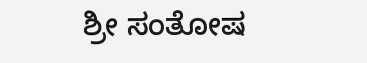ಶ್ರೀ ಸಂತೋಷ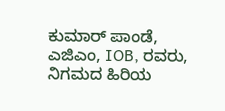ಕುಮಾರ್ ಪಾಂಡೆ, ಎಜಿಎಂ, IOB, ರವರು, ನಿಗಮದ ಹಿರಿಯ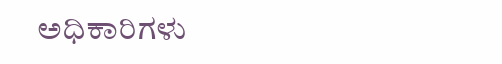ಅಧಿಕಾರಿಗಳು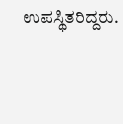ಉಪಸ್ಥಿತರಿದ್ದರು.